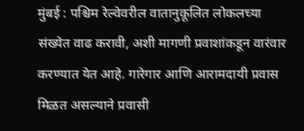मुंबई : पश्चिम रेल्वेवरील वातानुकूलित लोकलच्या संख्येत वाढ करावी, अशी मागणी प्रवाशांकडून वारंवार करण्यात येत आहे. गारेगार आणि आरामदायी प्रवास मिळत असल्याने प्रवासी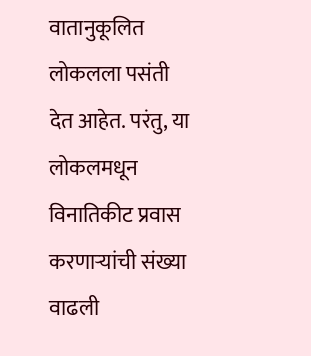वातानुकूलित लोकलला पसंती देत आहेत. परंतु, या लोकलमधून विनातिकीट प्रवास करणाऱ्यांची संख्या वाढली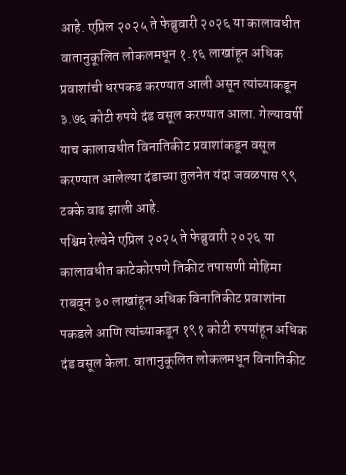आहे. एप्रिल २०२५ ते फेब्रुवारी २०२६ या कालावधीत वातानुकूलित लोकलमधून १.१६ लाखांहून अधिक प्रवाशांची धरपकड करण्यात आली असून त्यांच्याकडून ३.७६ कोटी रुपये दंड वसूल करण्यात आला. गेल्यावर्षी याच कालावधीत विनातिकीट प्रवाशांकडून वसूल करण्यात आलेल्या दंडाच्या तुलनेत यंदा जवळपास ९९ टक्के वाढ झाली आहे.
पश्चिम रेल्वेने एप्रिल २०२५ ते फेब्रुवारी २०२६ या कालावधीत काटेकोरपणे तिकीट तपासणी मोहिमा राबवून ३० लाखांहून अधिक विनातिकीट प्रवाशांना पकडले आणि त्यांच्याकडून १९१ कोटी रुपयांहून अधिक दंड वसूल केला. वातानुकूलित लोकलमधून विनातिकीट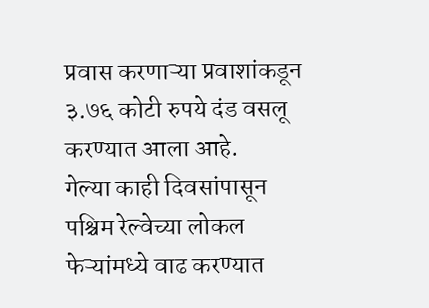प्रवास करणाऱ्या प्रवाशांकडून ३.७६ कोटी रुपये दंड वसलू करण्यात आला आहे.
गेल्या काही दिवसांपासून पश्चिम रेल्वेच्या लोकल फेऱ्यांमध्ये वाढ करण्यात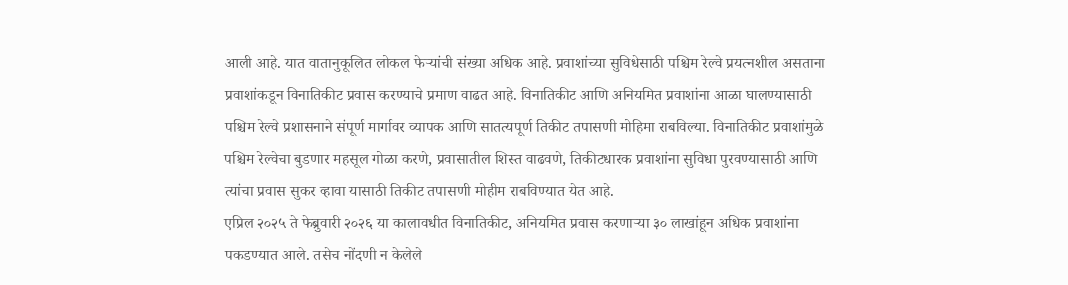आली आहे. यात वातानुकूलित लोकल फेऱ्यांची संख्या अधिक आहे. प्रवाशांच्या सुविधेसाठी पश्चिम रेल्वे प्रयत्नशील असताना प्रवाशांकडून विनातिकीट प्रवास करण्याचे प्रमाण वाढत आहे. विनातिकीट आणि अनियमित प्रवाशांना आळा घालण्यासाठी पश्चिम रेल्वे प्रशासनाने संपूर्ण मार्गावर व्यापक आणि सातत्यपूर्ण तिकीट तपासणी मोहिमा राबविल्या. विनातिकीट प्रवाशांमुळे पश्चिम रेल्वेचा बुडणार महसूल गोळा करणे, प्रवासातील शिस्त वाढवणे, तिकीटधारक प्रवाशांना सुविधा पुरवण्यासाठी आणि त्यांचा प्रवास सुकर व्हावा यासाठी तिकीट तपासणी मोहीम राबविण्यात येत आहे.
एप्रिल २०२५ ते फेब्रुवारी २०२६ या कालावधीत विनातिकीट, अनियमित प्रवास करणाऱ्या ३० लाखांहून अधिक प्रवाशांना पकडण्यात आले. तसेच नोंदणी न केलेले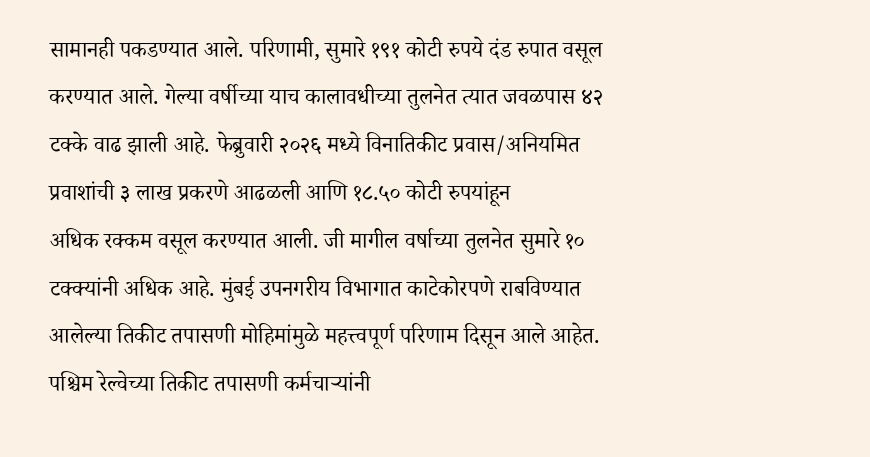सामानही पकडण्यात आले. परिणामी, सुमारे १९१ कोटी रुपये दंड रुपात वसूल करण्यात आले. गेल्या वर्षीच्या याच कालावधीच्या तुलनेत त्यात जवळपास ४२ टक्के वाढ झाली आहे. फेब्रुवारी २०२६ मध्ये विनातिकीट प्रवास/अनियमित प्रवाशांची ३ लाख प्रकरणे आढळली आणि १८.५० कोटी रुपयांहून
अधिक रक्कम वसूल करण्यात आली. जी मागील वर्षाच्या तुलनेत सुमारे १० टक्क्यांनी अधिक आहे. मुंबई उपनगरीय विभागात काटेकोरपणे राबविण्यात आलेल्या तिकीट तपासणी मोहिमांमुळे महत्त्वपूर्ण परिणाम दिसून आले आहेत. पश्चिम रेल्वेच्या तिकीट तपासणी कर्मचाऱ्यांनी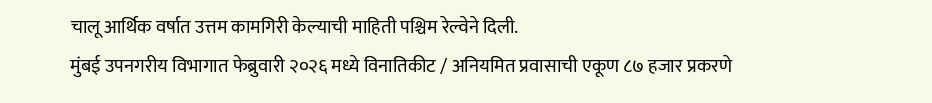चालू आर्थिक वर्षात उत्तम कामगिरी केल्याची माहिती पश्चिम रेल्वेने दिली.
मुंबई उपनगरीय विभागात फेब्रुवारी २०२६ मध्ये विनातिकीट / अनियमित प्रवासाची एकूण ८७ हजार प्रकरणे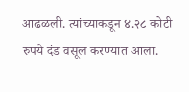आढळली. त्यांच्याकडून ४.२८ कोटी रुपये दंड वसूल करण्यात आला.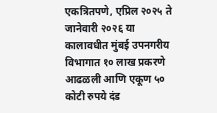एकत्रितपणे, एप्रिल २०२५ ते जानेवारी २०२६ या कालावधीत मुंबई उपनगरीय विभागात १० लाख प्रकरणे आढळली आणि एकूण ५० कोटी रुपये दंड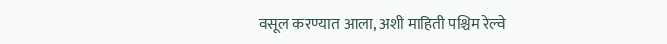वसूल करण्यात आला, अशी माहिती पश्चिम रेल्वे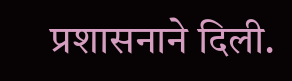प्रशासनाने दिली.